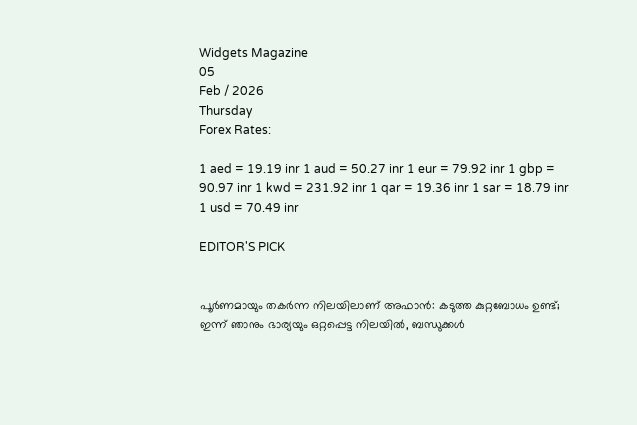Widgets Magazine
05
Feb / 2026
Thursday
Forex Rates:

1 aed = 19.19 inr 1 aud = 50.27 inr 1 eur = 79.92 inr 1 gbp = 90.97 inr 1 kwd = 231.92 inr 1 qar = 19.36 inr 1 sar = 18.79 inr 1 usd = 70.49 inr

EDITOR'S PICK


പൂർണമായും തകർന്ന നിലയിലാണ് അഫാൻ: കടുത്ത കുറ്റബോധം ഉണ്ട്; ഇന്ന് ഞാനും ഭാര്യയും ഒറ്റപ്പെട്ട നിലയിൽ, ബന്ധുക്കൾ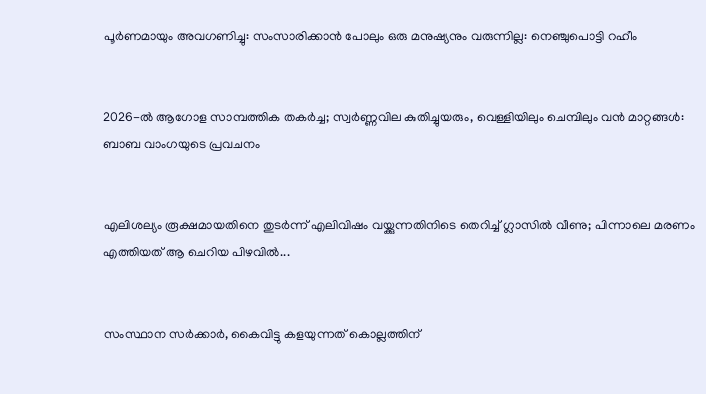പൂർണമായും അവഗണിച്ചു: സംസാരിക്കാൻ പോലും ഒരു മനുഷ്യനും വരുന്നില്ല: നെഞ്ചുപൊട്ടി റഹീം


2026-ൽ ആഗോള സാമ്പത്തിക തകർച്ച; സ്വർണ്ണവില കുതിച്ചുയരും, വെള്ളിയിലും ചെമ്പിലും വൻ മാറ്റങ്ങൾ: ബാബ വാംഗയുടെ പ്രവചനം


എലിശല്യം രൂക്ഷമായതിനെ തുടർന്ന് എലിവിഷം വയ്ക്കുന്നതിനിടെ തെറിച്ച് ഗ്ലാസില്‍ വീണു; പിന്നാലെ മരണം എത്തിയത് ആ ചെറിയ പിഴവിൽ...


സംസ്ഥാന സര്‍ക്കാര്‍, കൈവിട്ടു കളയുന്നത് കൊല്ലത്തിന്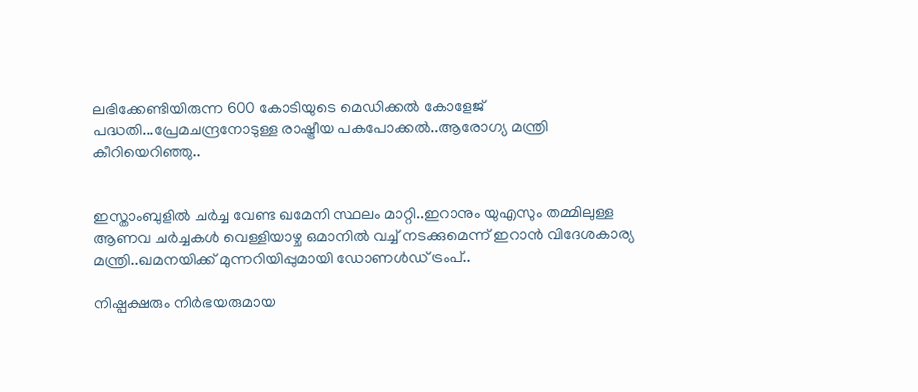ലഭിക്കേണ്ടിയിരുന്ന 600 കോടിയുടെ മെഡിക്കല്‍ കോളേജ് പദ്ധതി...പ്രേമചന്ദ്രനോടുള്ള രാഷ്ട്രീയ പകപോക്കല്‍..ആരോഗ്യ മന്ത്രി കീറിയെറിഞ്ഞു..


ഇസ്താംബുളിൽ ചർച്ച വേണ്ട ഖമേനി സ്ഥലം മാറ്റി..ഇറാനും യുഎസും തമ്മിലുള്ള ആണവ ചർച്ചകൾ വെള്ളിയാഴ്ച ഒമാനിൽ വച്ച് നടക്കുമെന്ന് ഇറാൻ വിദേശകാര്യ മന്ത്രി..ഖമനയിക്ക് മുന്നറിയിപ്പുമായി ഡോണൾഡ് ട്രംപ്..

നിഷ്പക്ഷരും നിര്‍ഭയരുമായ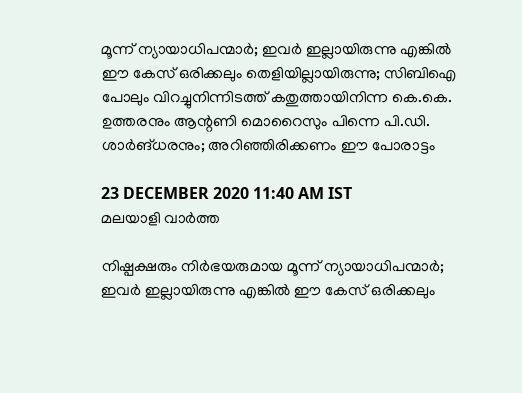മൂന്ന് ന്യായാധിപന്മാര്‍; ഇവര്‍ ഇല്ലായിരുന്നു എങ്കില്‍ ഈ കേസ് ഒരിക്കലും തെളിയില്ലായിരുന്നു; സിബിഐ പോലും വിറച്ചുനിന്നിടത്ത് കതുത്തായിനിന്ന കെ.കെ. ഉത്തരനും ആന്റണി മൊറൈസും പിന്നെ പി.ഡി. ശാര്‍ങ്ധരനും; അറിഞ്ഞിരിക്കണം ഈ പോരാട്ടം

23 DECEMBER 2020 11:40 AM IST
മലയാളി വാര്‍ത്ത

നിഷ്പക്ഷരും നിര്‍ഭയരുമായ മൂന്ന് ന്യായാധിപന്മാര്‍; ഇവര്‍ ഇല്ലായിരുന്നു എങ്കില്‍ ഈ കേസ് ഒരിക്കലും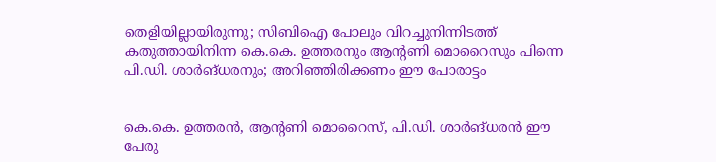തെളിയില്ലായിരുന്നു; സിബിഐ പോലും വിറച്ചുനിന്നിടത്ത് കതുത്തായിനിന്ന കെ.കെ. ഉത്തരനും ആന്റണി മൊറൈസും പിന്നെ പി.ഡി. ശാര്‍ങ്ധരനും; അറിഞ്ഞിരിക്കണം ഈ പോരാട്ടം


കെ.കെ. ഉത്തരന്‍, ആന്റണി മൊറൈസ്, പി.ഡി. ശാര്‍ങ്ധരന്‍ ഈ പേരു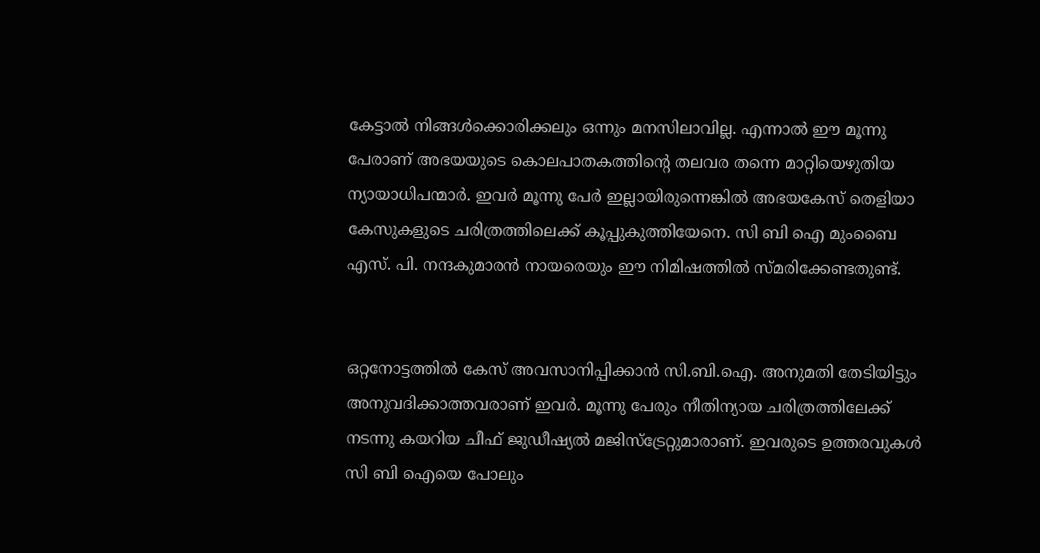കേട്ടാല്‍ നിങ്ങള്‍ക്കൊരിക്കലും ഒന്നും മനസിലാവില്ല. എന്നാല്‍ ഈ മൂന്നു പേരാണ് അഭയയുടെ കൊലപാതകത്തിന്റെ തലവര തന്നെ മാറ്റിയെഴുതിയ ന്യായാധിപന്മാര്‍. ഇവര്‍ മൂന്നു പേര്‍ ഇല്ലായിരുന്നെങ്കില്‍ അഭയകേസ് തെളിയാ കേസുകളുടെ ചരിത്രത്തിലെക്ക് കൂപ്പുകുത്തിയേനെ. സി ബി ഐ മുംബൈ എസ്. പി. നന്ദകുമാരന്‍ നായരെയും ഈ നിമിഷത്തില്‍ സ്മരിക്കേണ്ടതുണ്ട്.


ഒറ്റനോട്ടത്തില്‍ കേസ് അവസാനിപ്പിക്കാന്‍ സി.ബി.ഐ. അനുമതി തേടിയിട്ടും അനുവദിക്കാത്തവരാണ് ഇവര്‍. മൂന്നു പേരും നീതിന്യായ ചരിത്രത്തിലേക്ക് നടന്നു കയറിയ ചീഫ് ജുഡീഷ്യല്‍ മജിസ്ട്രേറ്റുമാരാണ്. ഇവരുടെ ഉത്തരവുകള്‍ സി ബി ഐയെ പോലും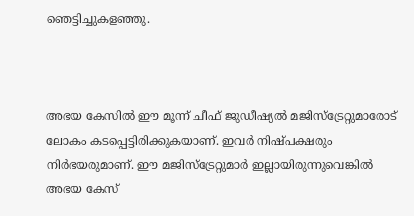ഞെട്ടിച്ചുകളഞ്ഞു.



അഭയ കേസില്‍ ഈ മൂന്ന് ചീഫ് ജുഡീഷ്യല്‍ മജിസ്ട്രേറ്റുമാരോട് ലോകം കടപ്പെട്ടിരിക്കുകയാണ്. ഇവര്‍ നിഷ്പക്ഷരും നിര്‍ഭയരുമാണ്. ഈ മജിസ്ട്രേറ്റുമാര്‍ ഇല്ലായിരുന്നുവെങ്കില്‍ അഭയ കേസ്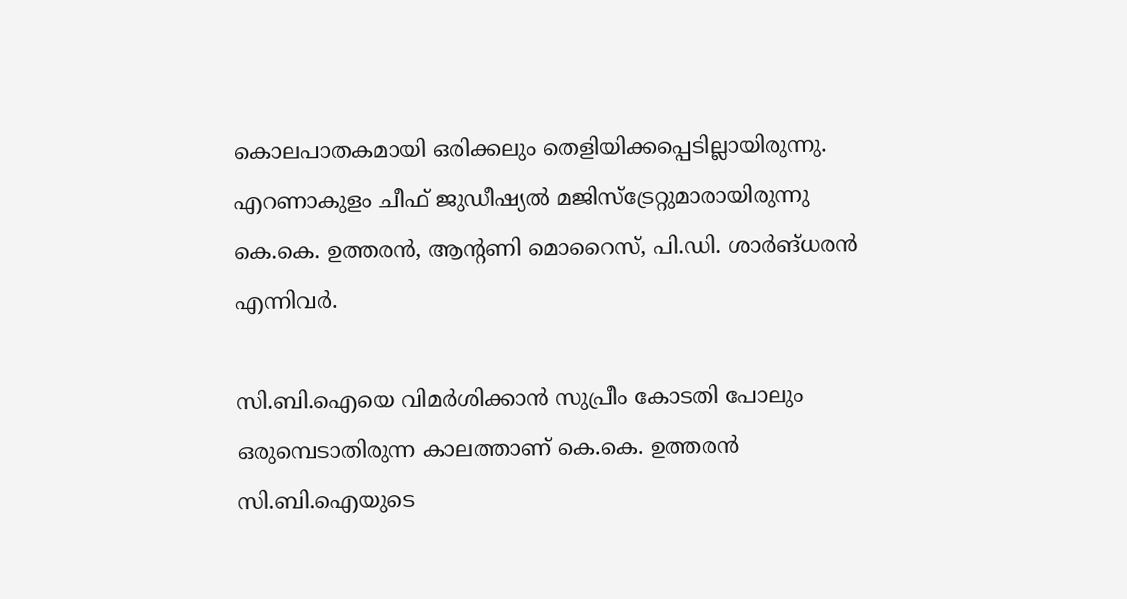കൊലപാതകമായി ഒരിക്കലും തെളിയിക്കപ്പെടില്ലായിരുന്നു. എറണാകുളം ചീഫ് ജുഡീഷ്യല്‍ മജിസ്ട്രേറ്റുമാരായിരുന്നു കെ.കെ. ഉത്തരന്‍, ആന്റണി മൊറൈസ്, പി.ഡി. ശാര്‍ങ്ധരന്‍ എന്നിവര്‍.

സി.ബി.ഐയെ വിമര്‍ശിക്കാന്‍ സുപ്രീം കോടതി പോലും ഒരുമ്പെടാതിരുന്ന കാലത്താണ് കെ.കെ. ഉത്തരന്‍ സി.ബി.ഐയുടെ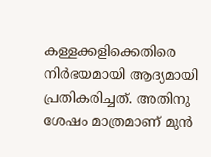കള്ളക്കളിക്കെതിരെ നിര്‍ഭയമായി ആദ്യമായി പ്രതികരിച്ചത്. അതിനു ശേഷം മാത്രമാണ് മുന്‍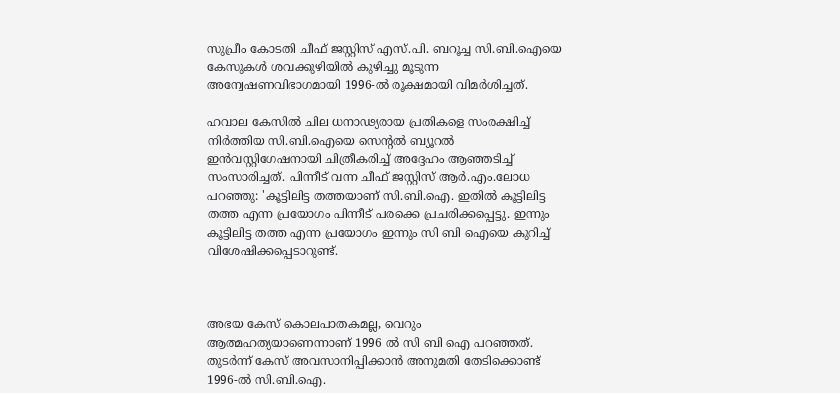സുപ്രീം കോടതി ചീഫ് ജസ്റ്റിസ് എസ്.പി. ബറൂച്ച സി.ബി.ഐയെ കേസുകള്‍ ശവക്കുഴിയില്‍ കുഴിച്ചു മൂടുന്ന അന്വേഷണവിഭാഗമായി 1996-ല്‍ രൂക്ഷമായി വിമര്‍ശിച്ചത്.

ഹവാല കേസില്‍ ചില ധനാഢ്യരായ പ്രതികളെ സംരക്ഷിച്ച് നിര്‍ത്തിയ സി.ബി.ഐയെ സെന്റല്‍ ബ്യൂറല്‍ ഇന്‍വസ്റ്റിഗേഷനായി ചിത്രീകരിച്ച് അദ്ദേഹം ആഞ്ഞടിച്ച് സംസാരിച്ചത്. പിന്നീട് വന്ന ചീഫ് ജസ്റ്റിസ് ആര്‍.എം.ലോധ പറഞ്ഞു: 'കൂട്ടിലിട്ട തത്തയാണ് സി.ബി.ഐ. ഇതില്‍ കൂട്ടിലിട്ട തത്ത എന്ന പ്രയോഗം പിന്നീട് പരക്കെ പ്രചരിക്കപ്പെട്ടു. ഇന്നും കൂട്ടിലിട്ട തത്ത എന്ന പ്രയോഗം ഇന്നും സി ബി ഐയെ കുറിച്ച് വിശേഷിക്കപ്പെടാറുണ്ട്.



അഭയ കേസ് കൊലപാതകമല്ല, വെറും ആത്മഹത്യയാണെന്നാണ് 1996 ല്‍ സി ബി ഐ പറഞ്ഞത്. തുടര്‍ന്ന് കേസ് അവസാനിപ്പിക്കാന്‍ അനുമതി തേടിക്കൊണ്ട് 1996-ല്‍ സി.ബി.ഐ.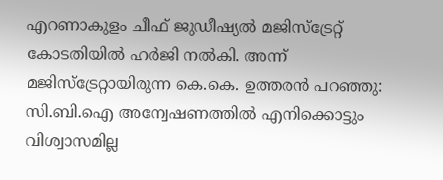എറണാകുളം ചീഫ് ജുഡീഷ്യല്‍ മജിസ്ട്രേറ്റ് കോടതിയില്‍ ഹര്‍ജി നല്‍കി. അന്ന് മജിസ്ട്രേറ്റായിരുന്ന കെ.കെ. ഉത്തരന്‍ പറഞ്ഞു: സി.ബി.ഐ അന്വേഷണത്തില്‍ എനിക്കൊട്ടും വിശ്വാസമില്ല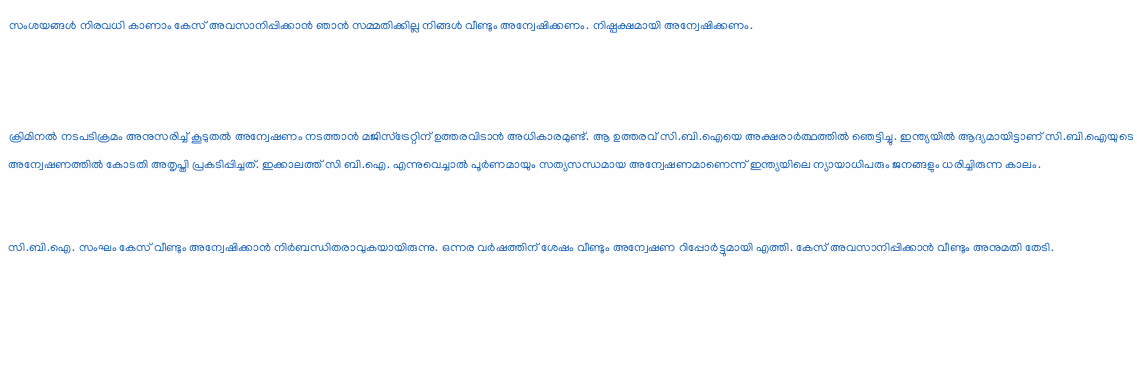സംശയങ്ങള്‍ നിരവധി കാണാം കേസ് അവസാനിപ്പിക്കാന്‍ ഞാന്‍ സമ്മതിക്കില്ല നിങ്ങള്‍ വീണ്ടും അന്വേഷിക്കണം. നിഷ്പക്ഷമായി അന്വേഷിക്കണം.



ക്രിമിനല്‍ നടപടിക്രമം അനുസരിച്ച് കൂടുതല്‍ അന്വേഷണം നടത്താന്‍ മജിസ്ട്രേറ്റിന് ഉത്തരവിടാന്‍ അധികാരമുണ്ട്. ആ ഉത്തരവ് സി.ബി.ഐയെ അക്ഷരാര്‍ത്ഥത്തില്‍ ഞെട്ടിച്ചു. ഇന്ത്യയില്‍ ആദ്യമായിട്ടാണ് സി.ബി.ഐയുടെ അന്വേഷണത്തില്‍ കോടതി അതൃപ്തി പ്രകടിപ്പിച്ചത്. ഇക്കാലത്ത് സി ബി.ഐ. എന്നുവെച്ചാല്‍ പൂര്‍ണമായും സത്യസന്ധമായ അന്വേഷണമാണെന്ന് ഇന്ത്യയിലെ ന്യായാധിപരും ജനങ്ങളും ധരിച്ചിരുന്ന കാലം.


സി.ബി.ഐ. സംഘം കേസ് വീണ്ടും അന്വേഷിക്കാന്‍ നിര്‍ബന്ധിതരാവുകയായിരുന്നു. ഒന്നര വര്‍ഷത്തിന് ശേഷം വീണ്ടും അന്വേഷണ റിപ്പോര്‍ട്ടുമായി എത്തി. കേസ് അവസാനിപ്പിക്കാന്‍ വീണ്ടും അനുമതി തേടി.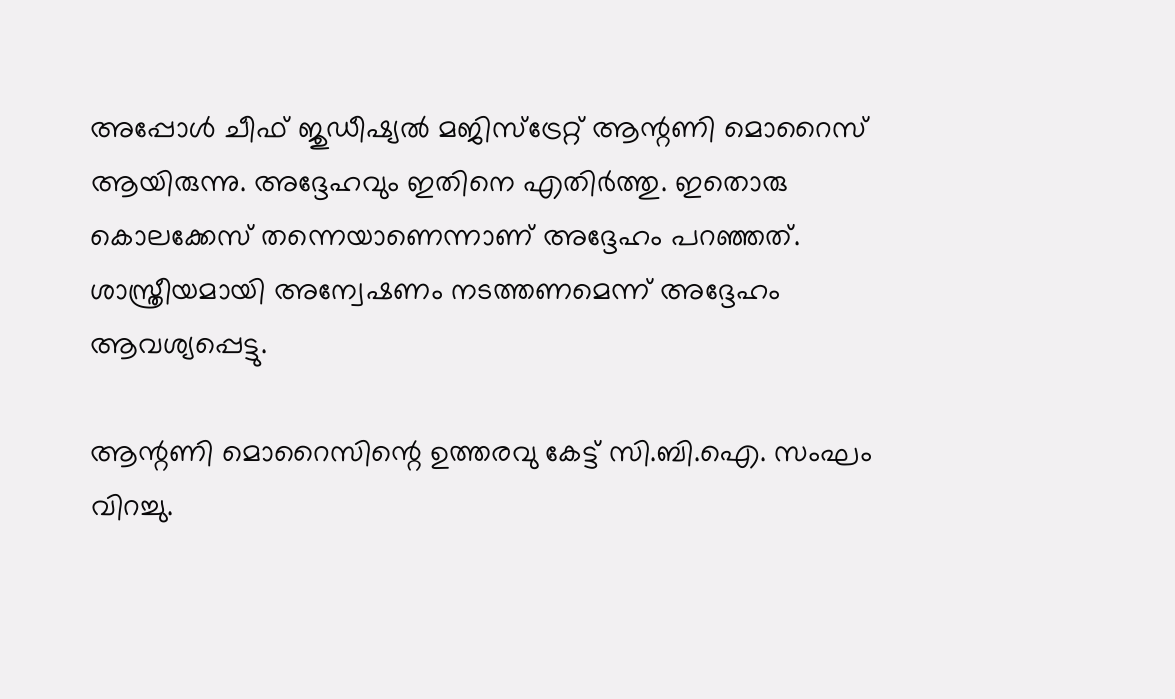അപ്പോള്‍ ചീഫ് ജുഡീഷ്യല്‍ മജിസ്ട്രേറ്റ് ആന്റണി മൊറൈസ് ആയിരുന്നു. അദ്ദേഹവും ഇതിനെ എതിര്‍ത്തു. ഇതൊരു കൊലക്കേസ് തന്നെയാണെന്നാണ് അദ്ദേഹം പറഞ്ഞത്. ശാസ്ത്രീയമായി അന്വേഷണം നടത്തണമെന്ന് അദ്ദേഹം ആവശ്യപ്പെട്ടു.

ആന്റണി മൊറൈസിന്റെ ഉത്തരവു കേട്ട് സി.ബി.ഐ. സംഘം വിറച്ചു.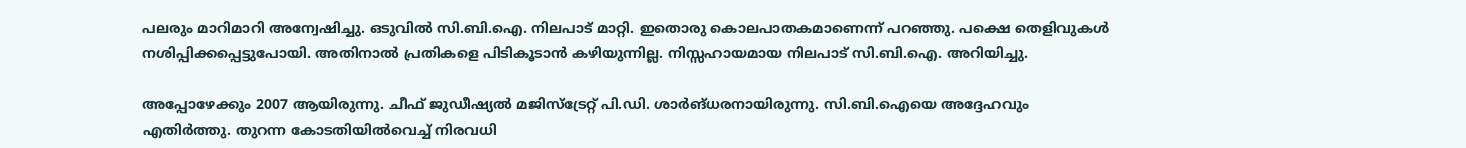പലരും മാറിമാറി അന്വേഷിച്ചു. ഒടുവില്‍ സി.ബി.ഐ. നിലപാട് മാറ്റി. ഇതൊരു കൊലപാതകമാണെന്ന് പറഞ്ഞു. പക്ഷെ തെളിവുകള്‍ നശിപ്പിക്കപ്പെട്ടുപോയി. അതിനാല്‍ പ്രതികളെ പിടികൂടാന്‍ കഴിയുന്നില്ല. നിസ്സഹായമായ നിലപാട് സി.ബി.ഐ. അറിയിച്ചു.

അപ്പോഴേക്കും 2007 ആയിരുന്നു. ചീഫ് ജുഡീഷ്യല്‍ മജിസ്ട്രേറ്റ് പി.ഡി. ശാര്‍ങ്ധരനായിരുന്നു. സി.ബി.ഐയെ അദ്ദേഹവും എതിര്‍ത്തു. തുറന്ന കോടതിയില്‍വെച്ച് നിരവധി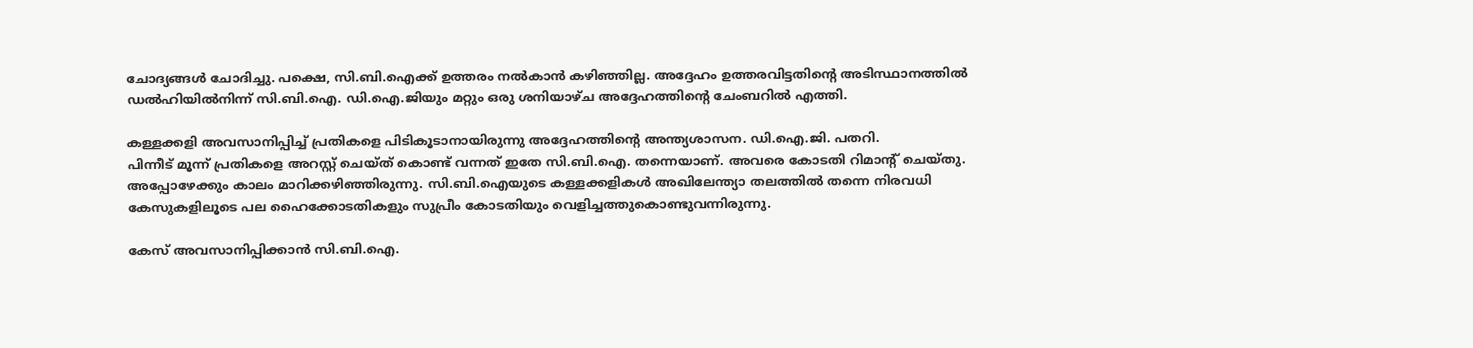ചോദ്യങ്ങള്‍ ചോദിച്ചു. പക്ഷെ, സി.ബി.ഐക്ക് ഉത്തരം നല്‍കാന്‍ കഴിഞ്ഞില്ല. അദ്ദേഹം ഉത്തരവിട്ടതിന്റെ അടിസ്ഥാനത്തില്‍ ഡല്‍ഹിയില്‍നിന്ന് സി.ബി.ഐ. ഡി.ഐ.ജിയും മറ്റും ഒരു ശനിയാഴ്ച അദ്ദേഹത്തിന്റെ ചേംബറില്‍ എത്തി.

കള്ളക്കളി അവസാനിപ്പിച്ച് പ്രതികളെ പിടികൂടാനായിരുന്നു അദ്ദേഹത്തിന്റെ അന്ത്യശാസന. ഡി.ഐ.ജി. പതറി.
പിന്നീട് മൂന്ന് പ്രതികളെ അറസ്റ്റ് ചെയ്ത് കൊണ്ട് വന്നത് ഇതേ സി.ബി.ഐ. തന്നെയാണ്. അവരെ കോടതി റിമാന്റ് ചെയ്തു. അപ്പോഴേക്കും കാലം മാറിക്കഴിഞ്ഞിരുന്നു. സി.ബി.ഐയുടെ കള്ളക്കളികള്‍ അഖിലേന്ത്യാ തലത്തില്‍ തന്നെ നിരവധി കേസുകളിലൂടെ പല ഹൈക്കോടതികളും സുപ്രീം കോടതിയും വെളിച്ചത്തുകൊണ്ടുവന്നിരുന്നു.

കേസ് അവസാനിപ്പിക്കാന്‍ സി.ബി.ഐ.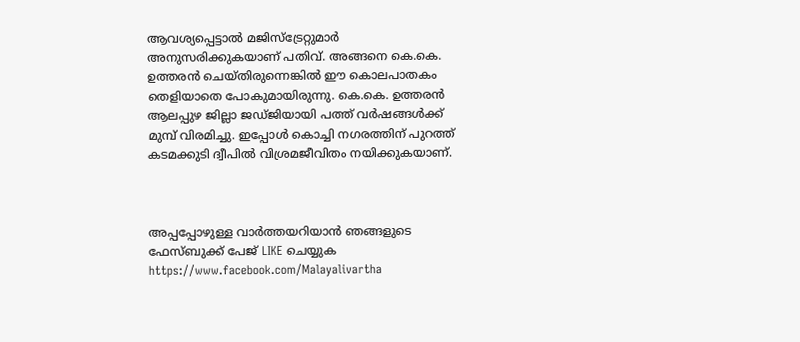ആവശ്യപ്പെട്ടാല്‍ മജിസ്ട്രേറ്റുമാര്‍ അനുസരിക്കുകയാണ് പതിവ്. അങ്ങനെ കെ.കെ. ഉത്തരന്‍ ചെയ്തിരുന്നെങ്കില്‍ ഈ കൊലപാതകം തെളിയാതെ പോകുമായിരുന്നു. കെ.കെ. ഉത്തരന്‍ ആലപ്പുഴ ജില്ലാ ജഡ്ജിയായി പത്ത് വര്‍ഷങ്ങള്‍ക്ക് മുമ്പ് വിരമിച്ചു. ഇപ്പോള്‍ കൊച്ചി നഗരത്തിന് പുറത്ത് കടമക്കുടി ദ്വീപില്‍ വിശ്രമജീവിതം നയിക്കുകയാണ്.



അപ്പപ്പോഴുള്ള വാര്‍ത്തയറിയാന്‍ ഞങ്ങളുടെ ഫേസ്‌ബുക്ക്‌ പേജ് LIKE ചെയ്യുക
https://www.facebook.com/Malayalivartha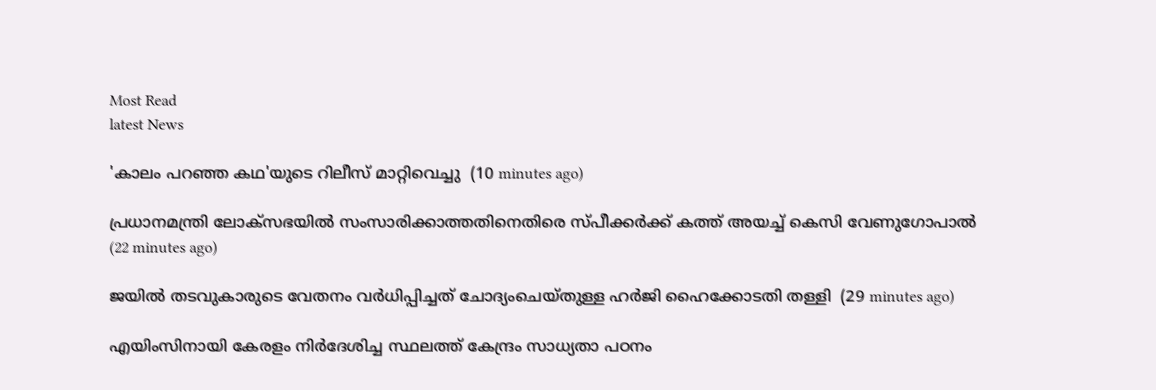Most Read
latest News

'കാലം പറഞ്ഞ കഥ'യുടെ റിലീസ് മാറ്റിവെച്ചു  (10 minutes ago)

പ്രധാനമന്ത്രി ലോക്‌സഭയില്‍ സംസാരിക്കാത്തതിനെതിരെ സ്പീക്കര്‍ക്ക് കത്ത് അയച്ച് കെസി വേണുഗോപാല്‍  (22 minutes ago)

ജയില്‍ തടവുകാരുടെ വേതനം വര്‍ധിപ്പിച്ചത് ചോദ്യംചെയ്തുള്ള ഹര്‍ജി ഹൈക്കോടതി തള്ളി  (29 minutes ago)

എയിംസിനായി കേരളം നിര്‍ദേശിച്ച സ്ഥലത്ത് കേന്ദ്രം സാധ്യതാ പഠനം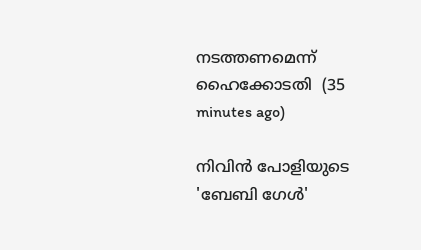നടത്തണമെന്ന് ഹൈക്കോടതി  (35 minutes ago)

നിവിന്‍ പോളിയുടെ 'ബേബി ഗേള്‍'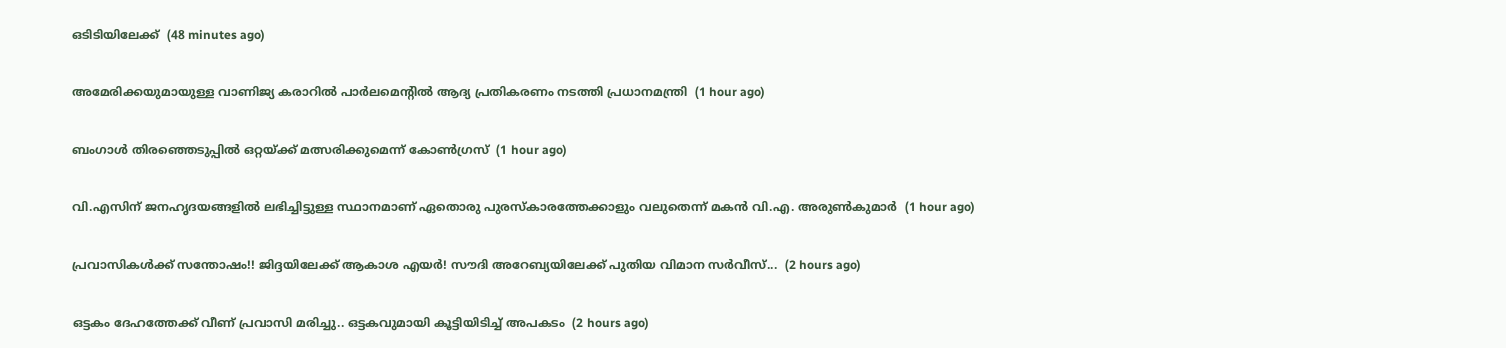ഒടിടിയിലേക്ക്  (48 minutes ago)

അമേരിക്കയുമായുള്ള വാണിജ്യ കരാറില്‍ പാര്‍ലമെന്റില്‍ ആദ്യ പ്രതികരണം നടത്തി പ്രധാനമന്ത്രി  (1 hour ago)

ബംഗാള്‍ തിരഞ്ഞെടുപ്പില്‍ ഒറ്റയ്ക്ക് മത്സരിക്കുമെന്ന് കോണ്‍ഗ്രസ്  (1 hour ago)

വി.എസിന് ജനഹൃദയങ്ങളില്‍ ലഭിച്ചിട്ടുള്ള സ്ഥാനമാണ് ഏതൊരു പുരസ്‌കാരത്തേക്കാളും വലുതെന്ന് മകന്‍ വി.എ. അരുണ്‍കുമാര്‍  (1 hour ago)

പ്രവാസികള്‍ക്ക് സന്തോഷം!! ജിദ്ദയിലേക്ക് ആകാശ എയര്‍! സൗദി അറേബ്യയിലേക്ക് പുതിയ വിമാന സര്‍വീസ്...  (2 hours ago)

ഒട്ടകം ദേഹത്തേക്ക് വീണ് പ്രവാസി മരിച്ചു.. ഒട്ടകവുമായി കൂട്ടിയിടിച്ച് അപകടം  (2 hours ago)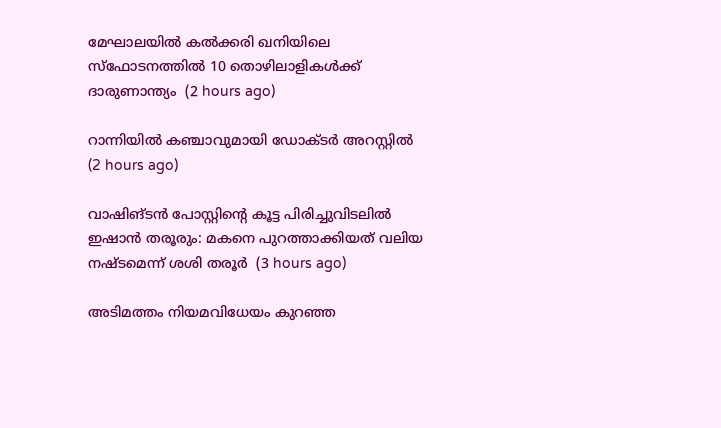മേഘാലയില്‍ കല്‍ക്കരി ഖനിയിലെ സ്‌ഫോടനത്തില്‍ 10 തൊഴിലാളികള്‍ക്ക് ദാരുണാന്ത്യം  (2 hours ago)

റാന്നിയില്‍ കഞ്ചാവുമായി ഡോക്ടര്‍ അറസ്റ്റില്‍  (2 hours ago)

വാഷിങ്ടന്‍ പോസ്റ്റിന്റെ കൂട്ട പിരിച്ചുവിടലില്‍ ഇഷാന്‍ തരൂരും: മകനെ പുറത്താക്കിയത് വലിയ നഷ്ടമെന്ന് ശശി തരൂര്‍  (3 hours ago)

അടിമത്തം നിയമവിധേയം കുറഞ്ഞ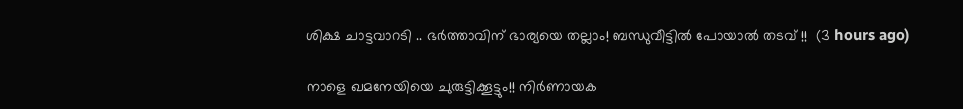ശിക്ഷ ചാട്ടവാറടി .. ഭർത്താവിന് ഭാര്യയെ തല്ലാം! ബന്ധുവീട്ടില്‍ പോയാൽ തടവ് !!  (3 hours ago)

നാളെ ഖമനേയിയെ ചുരുട്ടിക്കൂട്ടും!! നിർണായക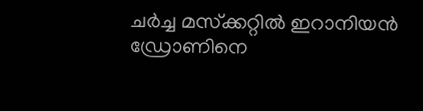ചർച്ച മസ്‌ക്കറ്റിൽ ഇറാനിയൻ ഡ്രോണിനെ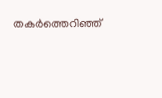തകർത്തെറിഞ്ഞ്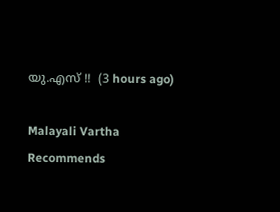യു.എസ് !!  (3 hours ago)

Malayali Vartha Recommends